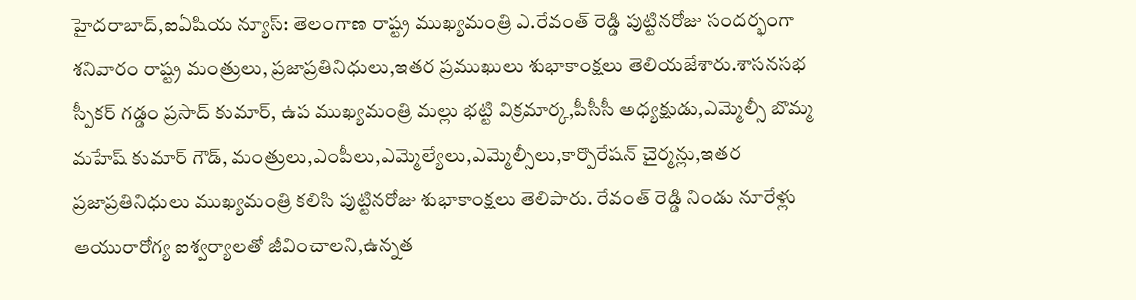హైదరాబాద్,ఐఏషియ న్యూస్: తెలంగాణ రాష్ట్ర ముఖ్యమంత్రి ఎ.రేవంత్ రెడ్డి పుట్టినరోజు సందర్భంగా శనివారం రాష్ట్ర మంత్రులు, ప్రజాప్రతినిధులు,ఇతర ప్రముఖులు శుభాకాంక్షలు తెలియజేశారు.శాసనసభ స్పీకర్ గడ్డం ప్రసాద్ కుమార్, ఉప ముఖ్యమంత్రి మల్లు భట్టి విక్రమార్క,పీసీసీ అధ్యక్షుడు,ఎమ్మెల్సీ బొమ్మ మహేష్ కుమార్ గౌడ్, మంత్రులు,ఎంపీలు,ఎమ్మెల్యేలు,ఎమ్మెల్సీలు,కార్పొరేషన్ చైర్మన్లు,ఇతర ప్రజాప్రతినిధులు ముఖ్యమంత్రి కలిసి పుట్టినరోజు శుభాకాంక్షలు తెలిపారు. రేవంత్ రెడ్డి నిండు నూరేళ్లు ఆయురారోగ్య ఐశ్వర్యాలతో జీవించాలని,ఉన్నత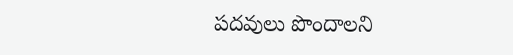పదవులు పొందాలని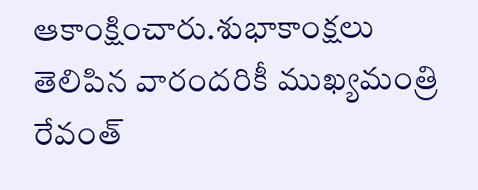ఆకాంక్షించారు.శుభాకాంక్షలు తెలిపిన వారందరికీ ముఖ్యమంత్రి రేవంత్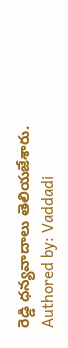రెడ్డి ధన్యవాదాలు తెలియజేశారు.
Authored by: Vaddadi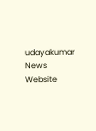udayakumar
News Website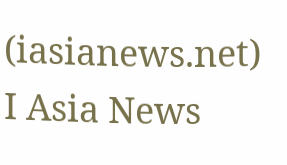(iasianews.net) I Asia News